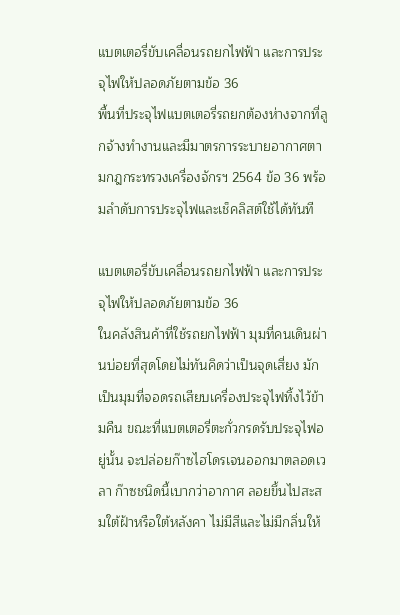แบตเตอรี่ขับเคลื่อนรถยกไฟฟ้า และการประจุไฟให้ปลอดภัยตามข้อ 36
พื้นที่ประจุไฟแบตเตอรี่รถยกต้องห่างจากที่ลูกจ้างทำงานและมีมาตรการระบายอากาศตามกฎกระทรวงเครื่องจักรฯ 2564 ข้อ 36 พร้อมลำดับการประจุไฟและเช็คลิสต์ใช้ได้ทันที

แบตเตอรี่ขับเคลื่อนรถยกไฟฟ้า และการประจุไฟให้ปลอดภัยตามข้อ 36
ในคลังสินค้าที่ใช้รถยกไฟฟ้า มุมที่คนเดินผ่านบ่อยที่สุดโดยไม่ทันคิดว่าเป็นจุดเสี่ยง มักเป็นมุมที่จอดรถเสียบเครื่องประจุไฟทิ้งไว้ข้ามคืน ขณะที่แบตเตอรี่ตะกั่วกรดรับประจุไฟอยู่นั้น จะปล่อยก๊าซไฮโดรเจนออกมาตลอดเวลา ก๊าซชนิดนี้เบากว่าอากาศ ลอยขึ้นไปสะสมใต้ฝ้าหรือใต้หลังคา ไม่มีสีและไม่มีกลิ่นให้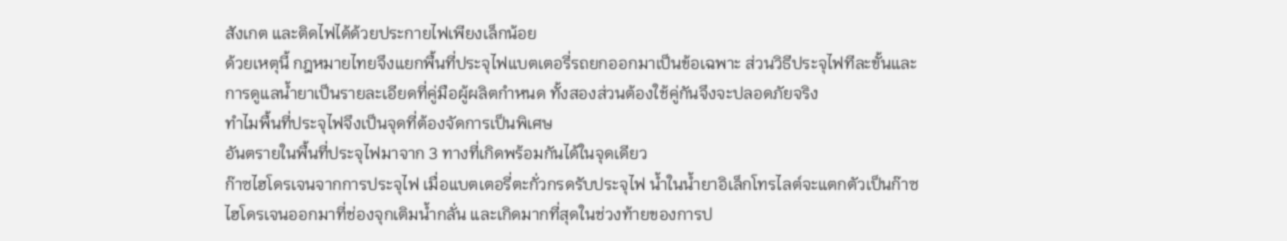สังเกต และติดไฟได้ด้วยประกายไฟเพียงเล็กน้อย
ด้วยเหตุนี้ กฎหมายไทยจึงแยกพื้นที่ประจุไฟแบตเตอรี่รถยกออกมาเป็นข้อเฉพาะ ส่วนวิธีประจุไฟทีละขั้นและการดูแลน้ำยาเป็นรายละเอียดที่คู่มือผู้ผลิตกำหนด ทั้งสองส่วนต้องใช้คู่กันจึงจะปลอดภัยจริง
ทำไมพื้นที่ประจุไฟจึงเป็นจุดที่ต้องจัดการเป็นพิเศษ
อันตรายในพื้นที่ประจุไฟมาจาก 3 ทางที่เกิดพร้อมกันได้ในจุดเดียว
ก๊าซไฮโดรเจนจากการประจุไฟ เมื่อแบตเตอรี่ตะกั่วกรดรับประจุไฟ น้ำในน้ำยาอิเล็กโทรไลต์จะแตกตัวเป็นก๊าซไฮโดรเจนออกมาที่ช่องจุกเติมน้ำกลั่น และเกิดมากที่สุดในช่วงท้ายของการป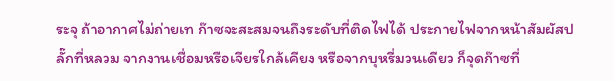ระจุ ถ้าอากาศไม่ถ่ายเท ก๊าซจะสะสมจนถึงระดับที่ติดไฟได้ ประกายไฟจากหน้าสัมผัสปลั๊กที่หลวม จากงานเชื่อมหรือเจียรใกล้เคียง หรือจากบุหรี่มวนเดียว ก็จุดก๊าซที่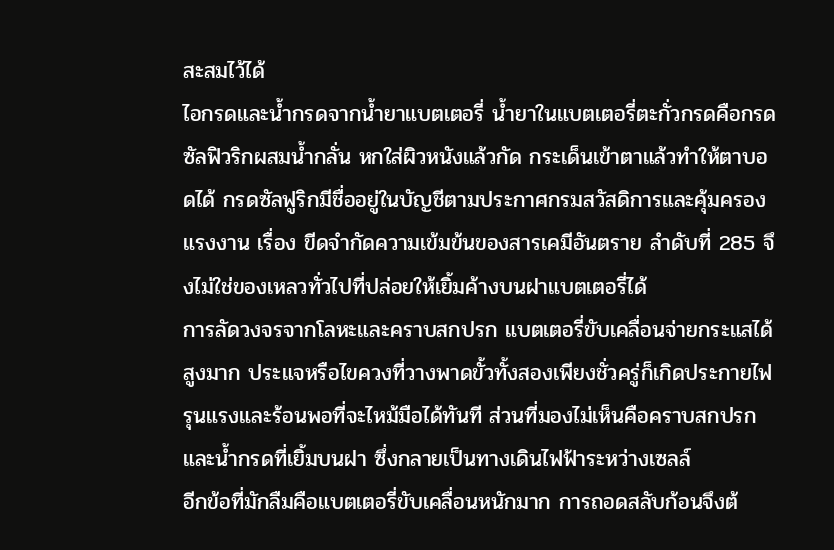สะสมไว้ได้
ไอกรดและน้ำกรดจากน้ำยาแบตเตอรี่ น้ำยาในแบตเตอรี่ตะกั่วกรดคือกรดซัลฟิวริกผสมน้ำกลั่น หกใส่ผิวหนังแล้วกัด กระเด็นเข้าตาแล้วทำให้ตาบอดได้ กรดซัลฟูริกมีชื่ออยู่ในบัญชีตามประกาศกรมสวัสดิการและคุ้มครองแรงงาน เรื่อง ขีดจำกัดความเข้มข้นของสารเคมีอันตราย ลำดับที่ 285 จึงไม่ใช่ของเหลวทั่วไปที่ปล่อยให้เยิ้มค้างบนฝาแบตเตอรี่ได้
การลัดวงจรจากโลหะและคราบสกปรก แบตเตอรี่ขับเคลื่อนจ่ายกระแสได้สูงมาก ประแจหรือไขควงที่วางพาดขั้วทั้งสองเพียงชั่วครู่ก็เกิดประกายไฟรุนแรงและร้อนพอที่จะไหม้มือได้ทันที ส่วนที่มองไม่เห็นคือคราบสกปรกและน้ำกรดที่เยิ้มบนฝา ซึ่งกลายเป็นทางเดินไฟฟ้าระหว่างเซลล์
อีกข้อที่มักลืมคือแบตเตอรี่ขับเคลื่อนหนักมาก การถอดสลับก้อนจึงต้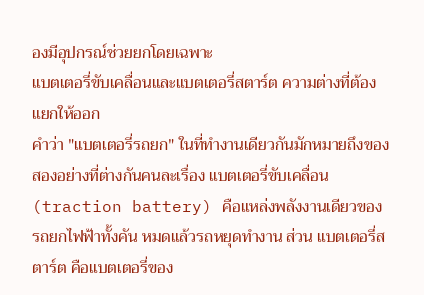องมีอุปกรณ์ช่วยยกโดยเฉพาะ
แบตเตอรี่ขับเคลื่อนและแบตเตอรี่สตาร์ต ความต่างที่ต้องแยกให้ออก
คำว่า "แบตเตอรี่รถยก" ในที่ทำงานเดียวกันมักหมายถึงของสองอย่างที่ต่างกันคนละเรื่อง แบตเตอรี่ขับเคลื่อน (traction battery) คือแหล่งพลังงานเดียวของรถยกไฟฟ้าทั้งคัน หมดแล้วรถหยุดทำงาน ส่วน แบตเตอรี่สตาร์ต คือแบตเตอรี่ของ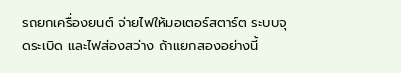รถยกเครื่องยนต์ จ่ายไฟให้มอเตอร์สตาร์ต ระบบจุดระเบิด และไฟส่องสว่าง ถ้าแยกสองอย่างนี้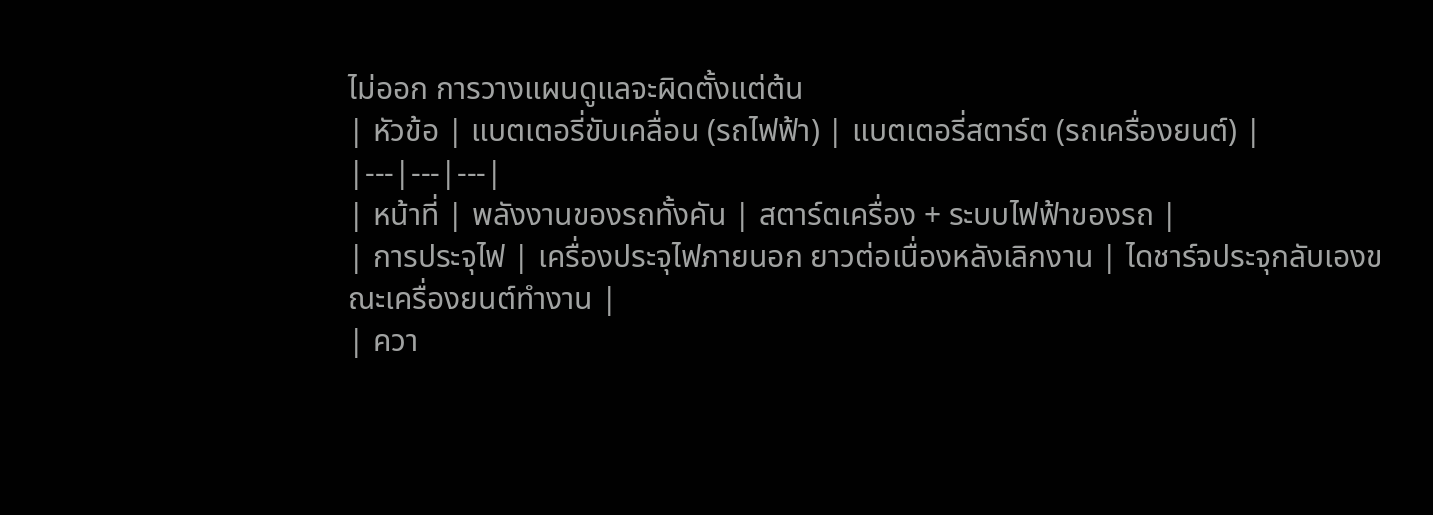ไม่ออก การวางแผนดูแลจะผิดตั้งแต่ต้น
| หัวข้อ | แบตเตอรี่ขับเคลื่อน (รถไฟฟ้า) | แบตเตอรี่สตาร์ต (รถเครื่องยนต์) |
|---|---|---|
| หน้าที่ | พลังงานของรถทั้งคัน | สตาร์ตเครื่อง + ระบบไฟฟ้าของรถ |
| การประจุไฟ | เครื่องประจุไฟภายนอก ยาวต่อเนื่องหลังเลิกงาน | ไดชาร์จประจุกลับเองขณะเครื่องยนต์ทำงาน |
| ควา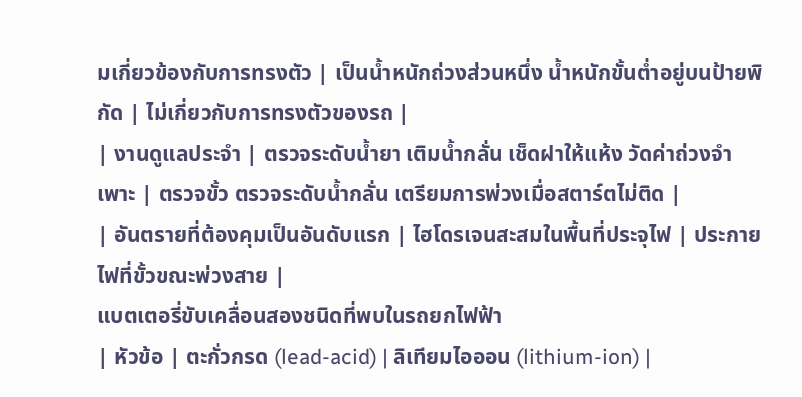มเกี่ยวข้องกับการทรงตัว | เป็นน้ำหนักถ่วงส่วนหนึ่ง น้ำหนักขั้นต่ำอยู่บนป้ายพิกัด | ไม่เกี่ยวกับการทรงตัวของรถ |
| งานดูแลประจำ | ตรวจระดับน้ำยา เติมน้ำกลั่น เช็ดฝาให้แห้ง วัดค่าถ่วงจำเพาะ | ตรวจขั้ว ตรวจระดับน้ำกลั่น เตรียมการพ่วงเมื่อสตาร์ตไม่ติด |
| อันตรายที่ต้องคุมเป็นอันดับแรก | ไฮโดรเจนสะสมในพื้นที่ประจุไฟ | ประกายไฟที่ขั้วขณะพ่วงสาย |
แบตเตอรี่ขับเคลื่อนสองชนิดที่พบในรถยกไฟฟ้า
| หัวข้อ | ตะกั่วกรด (lead-acid) | ลิเทียมไอออน (lithium-ion) |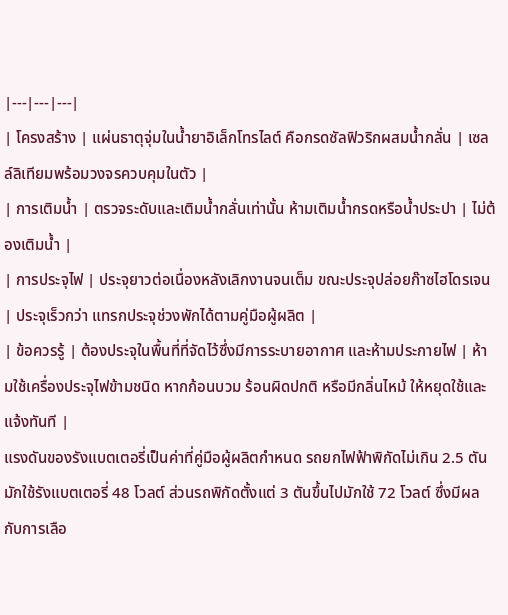|---|---|---|
| โครงสร้าง | แผ่นธาตุจุ่มในน้ำยาอิเล็กโทรไลต์ คือกรดซัลฟิวริกผสมน้ำกลั่น | เซลล์ลิเทียมพร้อมวงจรควบคุมในตัว |
| การเติมน้ำ | ตรวจระดับและเติมน้ำกลั่นเท่านั้น ห้ามเติมน้ำกรดหรือน้ำประปา | ไม่ต้องเติมน้ำ |
| การประจุไฟ | ประจุยาวต่อเนื่องหลังเลิกงานจนเต็ม ขณะประจุปล่อยก๊าซไฮโดรเจน | ประจุเร็วกว่า แทรกประจุช่วงพักได้ตามคู่มือผู้ผลิต |
| ข้อควรรู้ | ต้องประจุในพื้นที่ที่จัดไว้ซึ่งมีการระบายอากาศ และห้ามประกายไฟ | ห้ามใช้เครื่องประจุไฟข้ามชนิด หากก้อนบวม ร้อนผิดปกติ หรือมีกลิ่นไหม้ ให้หยุดใช้และแจ้งทันที |
แรงดันของรังแบตเตอรี่เป็นค่าที่คู่มือผู้ผลิตกำหนด รถยกไฟฟ้าพิกัดไม่เกิน 2.5 ตัน มักใช้รังแบตเตอรี่ 48 โวลต์ ส่วนรถพิกัดตั้งแต่ 3 ตันขึ้นไปมักใช้ 72 โวลต์ ซึ่งมีผลกับการเลือ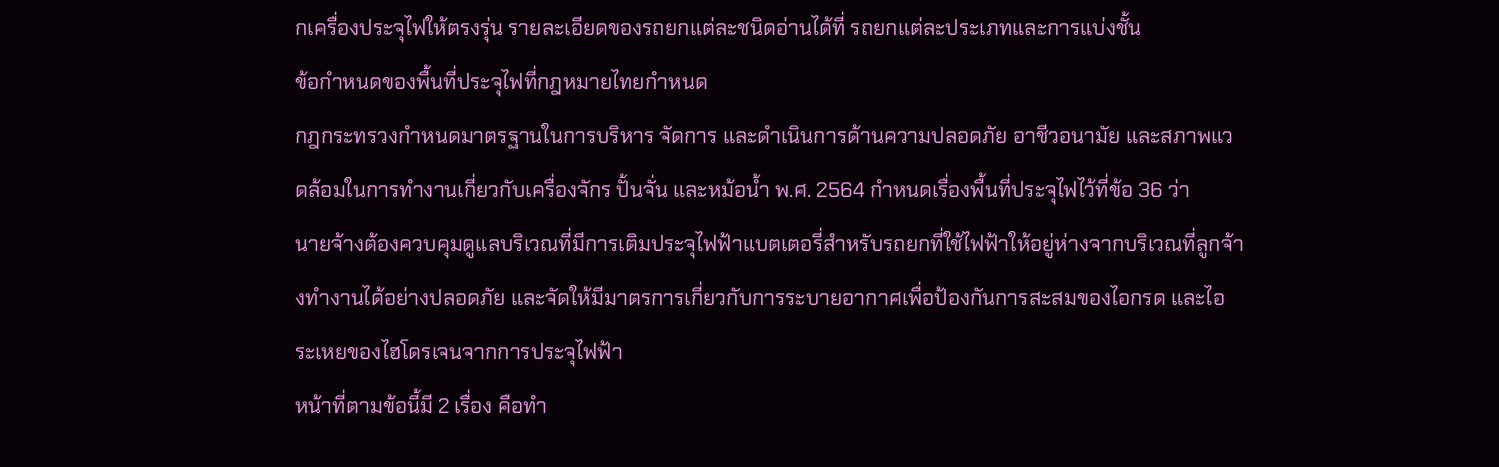กเครื่องประจุไฟให้ตรงรุ่น รายละเอียดของรถยกแต่ละชนิดอ่านได้ที่ รถยกแต่ละประเภทและการแบ่งชั้น
ข้อกำหนดของพื้นที่ประจุไฟที่กฎหมายไทยกำหนด
กฎกระทรวงกำหนดมาตรฐานในการบริหาร จัดการ และดำเนินการด้านความปลอดภัย อาชีวอนามัย และสภาพแวดล้อมในการทำงานเกี่ยวกับเครื่องจักร ปั้นจั่น และหม้อน้ำ พ.ศ. 2564 กำหนดเรื่องพื้นที่ประจุไฟไว้ที่ข้อ 36 ว่า
นายจ้างต้องควบคุมดูแลบริเวณที่มีการเติมประจุไฟฟ้าแบตเตอรี่สำหรับรถยกที่ใช้ไฟฟ้าให้อยู่ห่างจากบริเวณที่ลูกจ้างทำงานได้อย่างปลอดภัย และจัดให้มีมาตรการเกี่ยวกับการระบายอากาศเพื่อป้องกันการสะสมของไอกรด และไอระเหยของไฮโดรเจนจากการประจุไฟฟ้า
หน้าที่ตามข้อนี้มี 2 เรื่อง คือทำ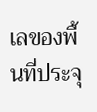เลของพื้นที่ประจุ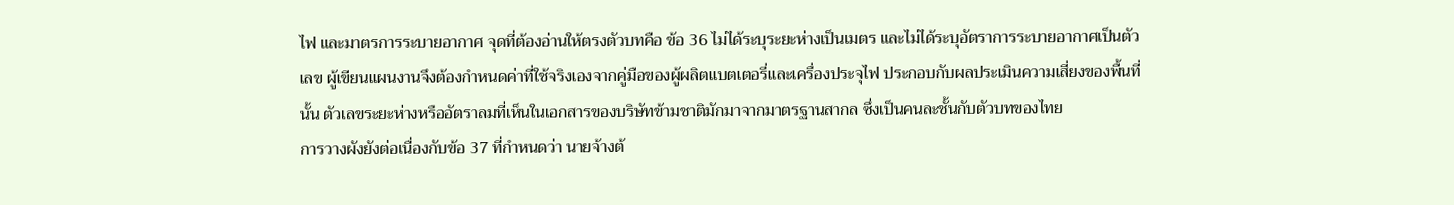ไฟ และมาตรการระบายอากาศ จุดที่ต้องอ่านให้ตรงตัวบทคือ ข้อ 36 ไม่ได้ระบุระยะห่างเป็นเมตร และไม่ได้ระบุอัตราการระบายอากาศเป็นตัวเลข ผู้เขียนแผนงานจึงต้องกำหนดค่าที่ใช้จริงเองจากคู่มือของผู้ผลิตแบตเตอรี่และเครื่องประจุไฟ ประกอบกับผลประเมินความเสี่ยงของพื้นที่นั้น ตัวเลขระยะห่างหรืออัตราลมที่เห็นในเอกสารของบริษัทข้ามชาติมักมาจากมาตรฐานสากล ซึ่งเป็นคนละชั้นกับตัวบทของไทย
การวางผังยังต่อเนื่องกับข้อ 37 ที่กำหนดว่า นายจ้างต้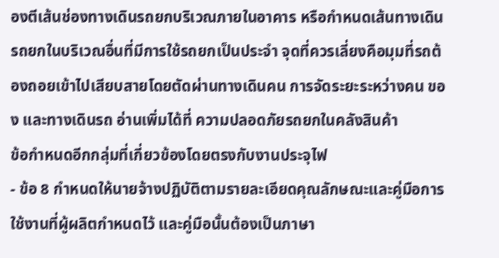องตีเส้นช่องทางเดินรถยกบริเวณภายในอาคาร หรือกำหนดเส้นทางเดินรถยกในบริเวณอื่นที่มีการใช้รถยกเป็นประจำ จุดที่ควรเลี่ยงคือมุมที่รถต้องถอยเข้าไปเสียบสายโดยตัดผ่านทางเดินคน การจัดระยะระหว่างคน ของ และทางเดินรถ อ่านเพิ่มได้ที่ ความปลอดภัยรถยกในคลังสินค้า
ข้อกำหนดอีกกลุ่มที่เกี่ยวข้องโดยตรงกับงานประจุไฟ
- ข้อ 8 กำหนดให้นายจ้างปฏิบัติตามรายละเอียดคุณลักษณะและคู่มือการใช้งานที่ผู้ผลิตกำหนดไว้ และคู่มือนั้นต้องเป็นภาษา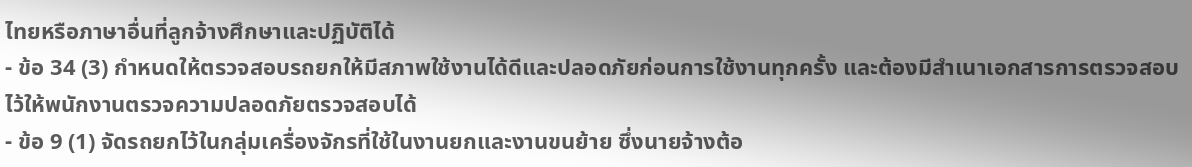ไทยหรือภาษาอื่นที่ลูกจ้างศึกษาและปฏิบัติได้
- ข้อ 34 (3) กำหนดให้ตรวจสอบรถยกให้มีสภาพใช้งานได้ดีและปลอดภัยก่อนการใช้งานทุกครั้ง และต้องมีสำเนาเอกสารการตรวจสอบไว้ให้พนักงานตรวจความปลอดภัยตรวจสอบได้
- ข้อ 9 (1) จัดรถยกไว้ในกลุ่มเครื่องจักรที่ใช้ในงานยกและงานขนย้าย ซึ่งนายจ้างต้อ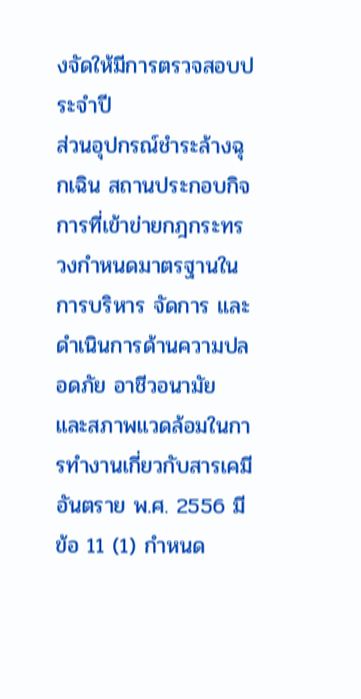งจัดให้มีการตรวจสอบประจำปี
ส่วนอุปกรณ์ชำระล้างฉุกเฉิน สถานประกอบกิจการที่เข้าข่ายกฎกระทรวงกำหนดมาตรฐานในการบริหาร จัดการ และดำเนินการด้านความปลอดภัย อาชีวอนามัย และสภาพแวดล้อมในการทำงานเกี่ยวกับสารเคมีอันตราย พ.ศ. 2556 มีข้อ 11 (1) กำหนด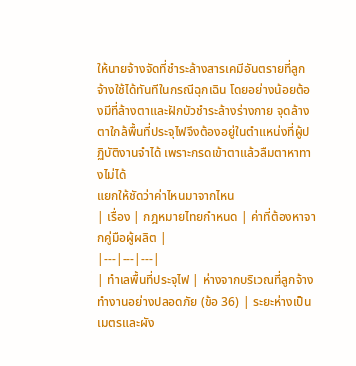ให้นายจ้างจัดที่ชำระล้างสารเคมีอันตรายที่ลูกจ้างใช้ได้ทันทีในกรณีฉุกเฉิน โดยอย่างน้อยต้องมีที่ล้างตาและฝักบัวชำระล้างร่างกาย จุดล้างตาใกล้พื้นที่ประจุไฟจึงต้องอยู่ในตำแหน่งที่ผู้ปฏิบัติงานจำได้ เพราะกรดเข้าตาแล้วลืมตาหาทางไม่ได้
แยกให้ชัดว่าค่าไหนมาจากไหน
| เรื่อง | กฎหมายไทยกำหนด | ค่าที่ต้องหาจากคู่มือผู้ผลิต |
|---|---|---|
| ทำเลพื้นที่ประจุไฟ | ห่างจากบริเวณที่ลูกจ้างทำงานอย่างปลอดภัย (ข้อ 36) | ระยะห่างเป็นเมตรและผัง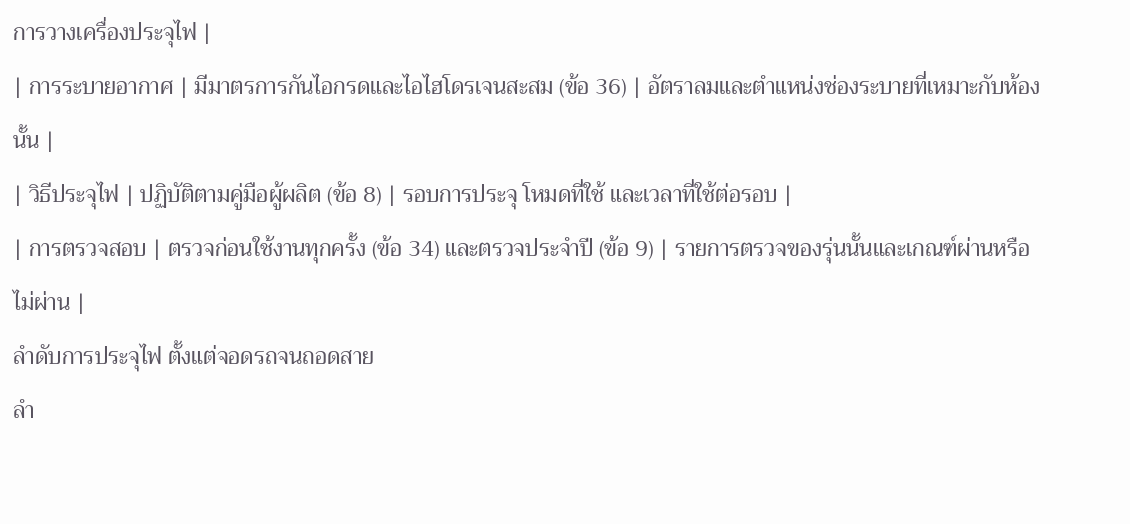การวางเครื่องประจุไฟ |
| การระบายอากาศ | มีมาตรการกันไอกรดและไอไฮโดรเจนสะสม (ข้อ 36) | อัตราลมและตำแหน่งช่องระบายที่เหมาะกับห้องนั้น |
| วิธีประจุไฟ | ปฏิบัติตามคู่มือผู้ผลิต (ข้อ 8) | รอบการประจุ โหมดที่ใช้ และเวลาที่ใช้ต่อรอบ |
| การตรวจสอบ | ตรวจก่อนใช้งานทุกครั้ง (ข้อ 34) และตรวจประจำปี (ข้อ 9) | รายการตรวจของรุ่นนั้นและเกณฑ์ผ่านหรือไม่ผ่าน |
ลำดับการประจุไฟ ตั้งแต่จอดรถจนถอดสาย
ลำ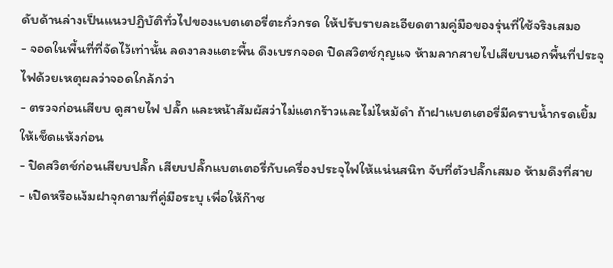ดับด้านล่างเป็นแนวปฏิบัติทั่วไปของแบตเตอรี่ตะกั่วกรด ให้ปรับรายละเอียดตามคู่มือของรุ่นที่ใช้จริงเสมอ
- จอดในพื้นที่ที่จัดไว้เท่านั้น ลดงาลงแตะพื้น ดึงเบรกจอด ปิดสวิตช์กุญแจ ห้ามลากสายไปเสียบนอกพื้นที่ประจุไฟด้วยเหตุผลว่าจอดใกล้กว่า
- ตรวจก่อนเสียบ ดูสายไฟ ปลั๊ก และหน้าสัมผัสว่าไม่แตกร้าวและไม่ไหม้ดำ ถ้าฝาแบตเตอรี่มีคราบน้ำกรดเยิ้มให้เช็ดแห้งก่อน
- ปิดสวิตช์ก่อนเสียบปลั๊ก เสียบปลั๊กแบตเตอรี่กับเครื่องประจุไฟให้แน่นสนิท จับที่ตัวปลั๊กเสมอ ห้ามดึงที่สาย
- เปิดหรือแง้มฝาจุกตามที่คู่มือระบุ เพื่อให้ก๊าซ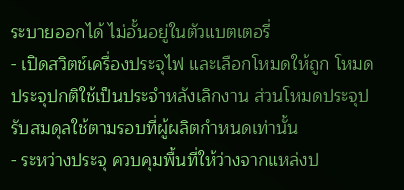ระบายออกได้ ไม่อั้นอยู่ในตัวแบตเตอรี่
- เปิดสวิตช์เครื่องประจุไฟ และเลือกโหมดให้ถูก โหมดประจุปกติใช้เป็นประจำหลังเลิกงาน ส่วนโหมดประจุปรับสมดุลใช้ตามรอบที่ผู้ผลิตกำหนดเท่านั้น
- ระหว่างประจุ ควบคุมพื้นที่ให้ว่างจากแหล่งป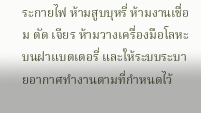ระกายไฟ ห้ามสูบบุหรี่ ห้ามงานเชื่อม ตัด เจียร ห้ามวางเครื่องมือโลหะบนฝาแบตเตอรี่ และให้ระบบระบายอากาศทำงานตามที่กำหนดไว้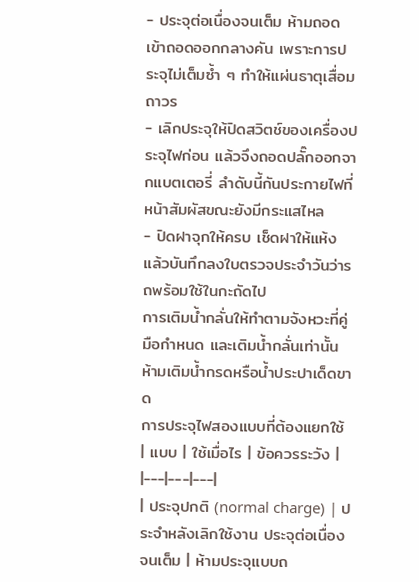- ประจุต่อเนื่องจนเต็ม ห้ามถอดเข้าถอดออกกลางคัน เพราะการประจุไม่เต็มซ้ำ ๆ ทำให้แผ่นธาตุเสื่อมถาวร
- เลิกประจุให้ปิดสวิตช์ของเครื่องประจุไฟก่อน แล้วจึงถอดปลั๊กออกจากแบตเตอรี่ ลำดับนี้กันประกายไฟที่หน้าสัมผัสขณะยังมีกระแสไหล
- ปิดฝาจุกให้ครบ เช็ดฝาให้แห้ง แล้วบันทึกลงใบตรวจประจำวันว่ารถพร้อมใช้ในกะถัดไป
การเติมน้ำกลั่นให้ทำตามจังหวะที่คู่มือกำหนด และเติมน้ำกลั่นเท่านั้น ห้ามเติมน้ำกรดหรือน้ำประปาเด็ดขาด
การประจุไฟสองแบบที่ต้องแยกใช้
| แบบ | ใช้เมื่อไร | ข้อควรระวัง |
|---|---|---|
| ประจุปกติ (normal charge) | ประจำหลังเลิกใช้งาน ประจุต่อเนื่องจนเต็ม | ห้ามประจุแบบถ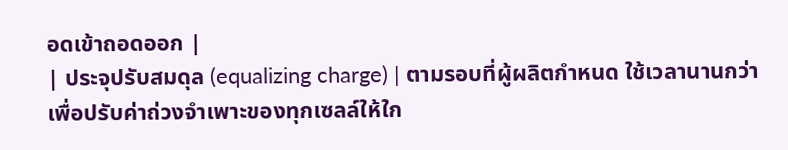อดเข้าถอดออก |
| ประจุปรับสมดุล (equalizing charge) | ตามรอบที่ผู้ผลิตกำหนด ใช้เวลานานกว่า เพื่อปรับค่าถ่วงจำเพาะของทุกเซลล์ให้ใก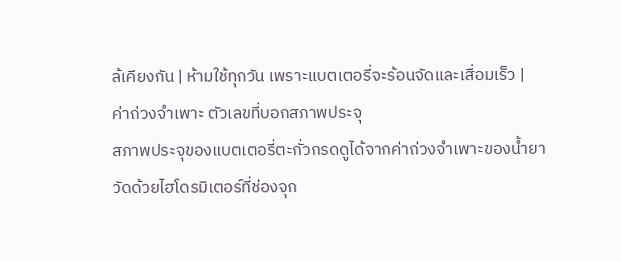ล้เคียงกัน | ห้ามใช้ทุกวัน เพราะแบตเตอรี่จะร้อนจัดและเสื่อมเร็ว |
ค่าถ่วงจำเพาะ ตัวเลขที่บอกสภาพประจุ
สภาพประจุของแบตเตอรี่ตะกั่วกรดดูได้จากค่าถ่วงจำเพาะของน้ำยา วัดด้วยไฮโดรมิเตอร์ที่ช่องจุก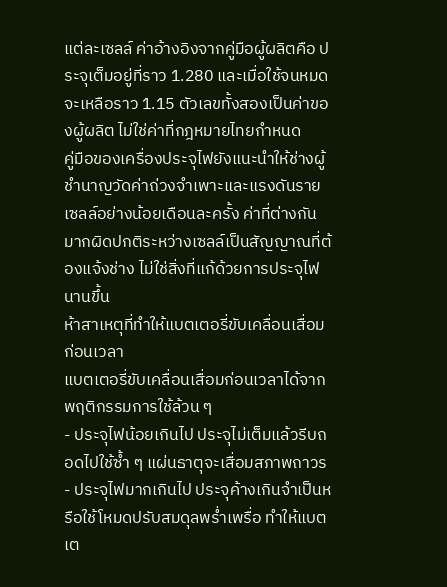แต่ละเซลล์ ค่าอ้างอิงจากคู่มือผู้ผลิตคือ ประจุเต็มอยู่ที่ราว 1.280 และเมื่อใช้จนหมดจะเหลือราว 1.15 ตัวเลขทั้งสองเป็นค่าของผู้ผลิต ไม่ใช่ค่าที่กฎหมายไทยกำหนด
คู่มือของเครื่องประจุไฟยังแนะนำให้ช่างผู้ชำนาญวัดค่าถ่วงจำเพาะและแรงดันรายเซลล์อย่างน้อยเดือนละครั้ง ค่าที่ต่างกันมากผิดปกติระหว่างเซลล์เป็นสัญญาณที่ต้องแจ้งช่าง ไม่ใช่สิ่งที่แก้ด้วยการประจุไฟนานขึ้น
ห้าสาเหตุที่ทำให้แบตเตอรี่ขับเคลื่อนเสื่อมก่อนเวลา
แบตเตอรี่ขับเคลื่อนเสื่อมก่อนเวลาได้จากพฤติกรรมการใช้ล้วน ๆ
- ประจุไฟน้อยเกินไป ประจุไม่เต็มแล้วรีบถอดไปใช้ซ้ำ ๆ แผ่นธาตุจะเสื่อมสภาพถาวร
- ประจุไฟมากเกินไป ประจุค้างเกินจำเป็นหรือใช้โหมดปรับสมดุลพร่ำเพรื่อ ทำให้แบตเต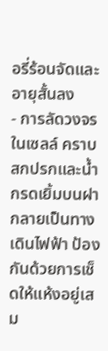อรี่ร้อนจัดและอายุสั้นลง
- การลัดวงจรในเซลล์ คราบสกปรกและน้ำกรดเยิ้มบนฝากลายเป็นทางเดินไฟฟ้า ป้องกันด้วยการเช็ดให้แห้งอยู่เสม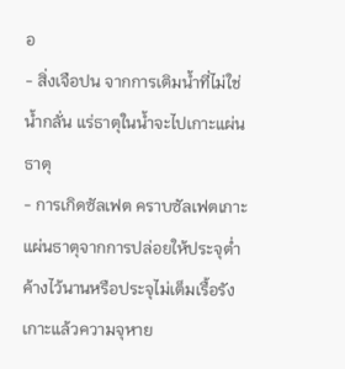อ
- สิ่งเจือปน จากการเติมน้ำที่ไม่ใช่น้ำกลั่น แร่ธาตุในน้ำจะไปเกาะแผ่นธาตุ
- การเกิดซัลเฟต คราบซัลเฟตเกาะแผ่นธาตุจากการปล่อยให้ประจุต่ำค้างไว้นานหรือประจุไม่เต็มเรื้อรัง เกาะแล้วความจุหาย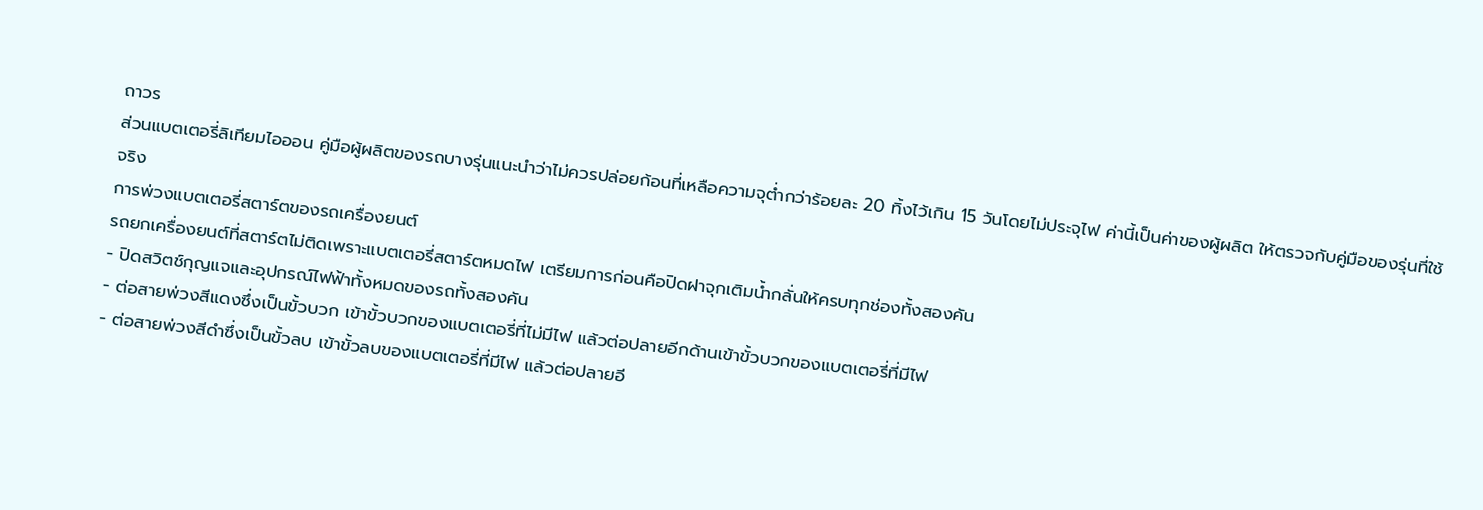ถาวร
ส่วนแบตเตอรี่ลิเทียมไอออน คู่มือผู้ผลิตของรถบางรุ่นแนะนำว่าไม่ควรปล่อยก้อนที่เหลือความจุต่ำกว่าร้อยละ 20 ทิ้งไว้เกิน 15 วันโดยไม่ประจุไฟ ค่านี้เป็นค่าของผู้ผลิต ให้ตรวจกับคู่มือของรุ่นที่ใช้จริง
การพ่วงแบตเตอรี่สตาร์ตของรถเครื่องยนต์
รถยกเครื่องยนต์ที่สตาร์ตไม่ติดเพราะแบตเตอรี่สตาร์ตหมดไฟ เตรียมการก่อนคือปิดฝาจุกเติมน้ำกลั่นให้ครบทุกช่องทั้งสองคัน
- ปิดสวิตช์กุญแจและอุปกรณ์ไฟฟ้าทั้งหมดของรถทั้งสองคัน
- ต่อสายพ่วงสีแดงซึ่งเป็นขั้วบวก เข้าขั้วบวกของแบตเตอรี่ที่ไม่มีไฟ แล้วต่อปลายอีกด้านเข้าขั้วบวกของแบตเตอรี่ที่มีไฟ
- ต่อสายพ่วงสีดำซึ่งเป็นขั้วลบ เข้าขั้วลบของแบตเตอรี่ที่มีไฟ แล้วต่อปลายอี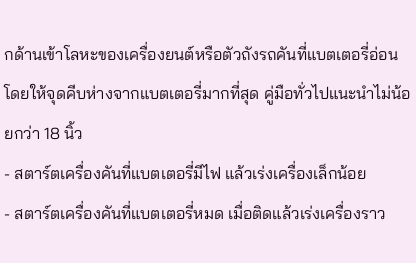กด้านเข้าโลหะของเครื่องยนต์หรือตัวถังรถคันที่แบตเตอรี่อ่อน โดยให้จุดคีบห่างจากแบตเตอรี่มากที่สุด คู่มือทั่วไปแนะนำไม่น้อยกว่า 18 นิ้ว
- สตาร์ตเครื่องคันที่แบตเตอรี่มีไฟ แล้วเร่งเครื่องเล็กน้อย
- สตาร์ตเครื่องคันที่แบตเตอรี่หมด เมื่อติดแล้วเร่งเครื่องราว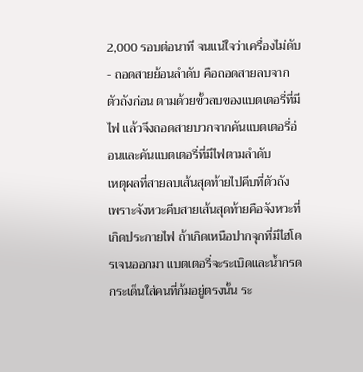2,000 รอบต่อนาที จนแน่ใจว่าเครื่องไม่ดับ
- ถอดสายย้อนลำดับ คือถอดสายลบจากตัวถังก่อน ตามด้วยขั้วลบของแบตเตอรี่ที่มีไฟ แล้วจึงถอดสายบวกจากคันแบตเตอรี่อ่อนและคันแบตเตอรี่ที่มีไฟตามลำดับ
เหตุผลที่สายลบเส้นสุดท้ายไปคีบที่ตัวถัง เพราะจังหวะคีบสายเส้นสุดท้ายคือจังหวะที่เกิดประกายไฟ ถ้าเกิดเหนือปากจุกที่มีไฮโดรเจนออกมา แบตเตอรี่จะระเบิดและน้ำกรดกระเด็นใส่คนที่ก้มอยู่ตรงนั้น ระ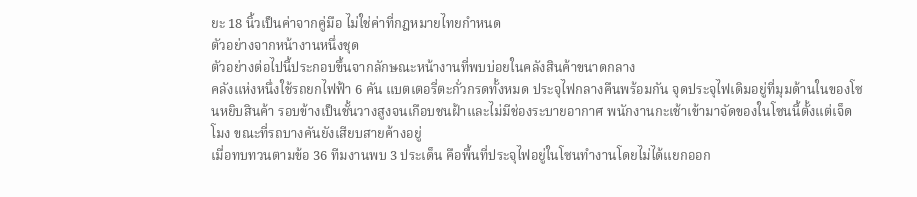ยะ 18 นิ้วเป็นค่าจากคู่มือ ไม่ใช่ค่าที่กฎหมายไทยกำหนด
ตัวอย่างจากหน้างานหนึ่งชุด
ตัวอย่างต่อไปนี้ประกอบขึ้นจากลักษณะหน้างานที่พบบ่อยในคลังสินค้าขนาดกลาง
คลังแห่งหนึ่งใช้รถยกไฟฟ้า 6 คัน แบตเตอรี่ตะกั่วกรดทั้งหมด ประจุไฟกลางคืนพร้อมกัน จุดประจุไฟเดิมอยู่ที่มุมด้านในของโซนหยิบสินค้า รอบข้างเป็นชั้นวางสูงจนเกือบชนฝ้าและไม่มีช่องระบายอากาศ พนักงานกะเช้าเข้ามาจัดของในโซนนี้ตั้งแต่เจ็ดโมง ขณะที่รถบางคันยังเสียบสายค้างอยู่
เมื่อทบทวนตามข้อ 36 ทีมงานพบ 3 ประเด็น คือพื้นที่ประจุไฟอยู่ในโซนทำงานโดยไม่ได้แยกออก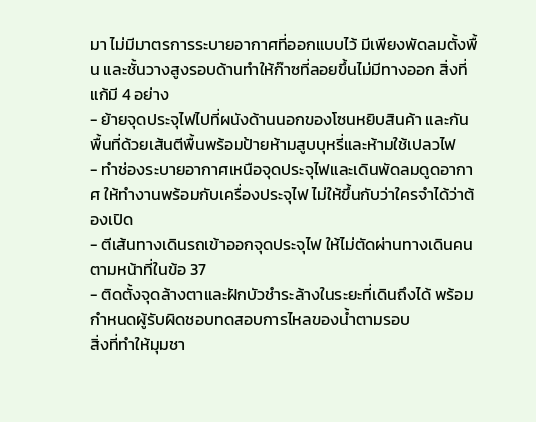มา ไม่มีมาตรการระบายอากาศที่ออกแบบไว้ มีเพียงพัดลมตั้งพื้น และชั้นวางสูงรอบด้านทำให้ก๊าซที่ลอยขึ้นไม่มีทางออก สิ่งที่แก้มี 4 อย่าง
- ย้ายจุดประจุไฟไปที่ผนังด้านนอกของโซนหยิบสินค้า และกันพื้นที่ด้วยเส้นตีพื้นพร้อมป้ายห้ามสูบบุหรี่และห้ามใช้เปลวไฟ
- ทำช่องระบายอากาศเหนือจุดประจุไฟและเดินพัดลมดูดอากาศ ให้ทำงานพร้อมกับเครื่องประจุไฟ ไม่ให้ขึ้นกับว่าใครจำได้ว่าต้องเปิด
- ตีเส้นทางเดินรถเข้าออกจุดประจุไฟ ให้ไม่ตัดผ่านทางเดินคน ตามหน้าที่ในข้อ 37
- ติดตั้งจุดล้างตาและฝักบัวชำระล้างในระยะที่เดินถึงได้ พร้อมกำหนดผู้รับผิดชอบทดสอบการไหลของน้ำตามรอบ
สิ่งที่ทำให้มุมชา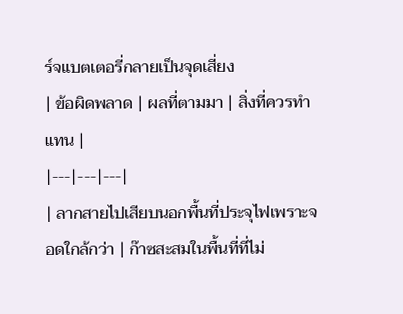ร์จแบตเตอรี่กลายเป็นจุดเสี่ยง
| ข้อผิดพลาด | ผลที่ตามมา | สิ่งที่ควรทำแทน |
|---|---|---|
| ลากสายไปเสียบนอกพื้นที่ประจุไฟเพราะจอดใกล้กว่า | ก๊าซสะสมในพื้นที่ที่ไม่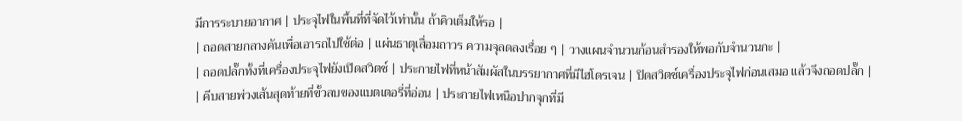มีการระบายอากาศ | ประจุไฟในพื้นที่ที่จัดไว้เท่านั้น ถ้าคิวเต็มให้รอ |
| ถอดสายกลางคันเพื่อเอารถไปใช้ต่อ | แผ่นธาตุเสื่อมถาวร ความจุลดลงเรื่อย ๆ | วางแผนจำนวนก้อนสำรองให้พอกับจำนวนกะ |
| ถอดปลั๊กทั้งที่เครื่องประจุไฟยังเปิดสวิตช์ | ประกายไฟที่หน้าสัมผัสในบรรยากาศที่มีไฮโดรเจน | ปิดสวิตช์เครื่องประจุไฟก่อนเสมอ แล้วจึงถอดปลั๊ก |
| คีบสายพ่วงเส้นสุดท้ายที่ขั้วลบของแบตเตอรี่ที่อ่อน | ประกายไฟเหนือปากจุกที่มี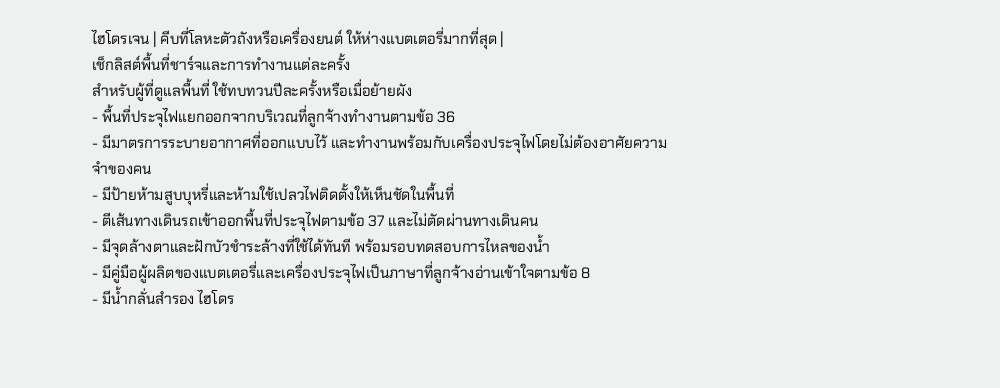ไฮโดรเจน | คีบที่โลหะตัวถังหรือเครื่องยนต์ ให้ห่างแบตเตอรี่มากที่สุด |
เช็กลิสต์พื้นที่ชาร์จและการทำงานแต่ละครั้ง
สำหรับผู้ที่ดูแลพื้นที่ ใช้ทบทวนปีละครั้งหรือเมื่อย้ายผัง
- พื้นที่ประจุไฟแยกออกจากบริเวณที่ลูกจ้างทำงานตามข้อ 36
- มีมาตรการระบายอากาศที่ออกแบบไว้ และทำงานพร้อมกับเครื่องประจุไฟโดยไม่ต้องอาศัยความจำของคน
- มีป้ายห้ามสูบบุหรี่และห้ามใช้เปลวไฟติดตั้งให้เห็นชัดในพื้นที่
- ตีเส้นทางเดินรถเข้าออกพื้นที่ประจุไฟตามข้อ 37 และไม่ตัดผ่านทางเดินคน
- มีจุดล้างตาและฝักบัวชำระล้างที่ใช้ได้ทันที พร้อมรอบทดสอบการไหลของน้ำ
- มีคู่มือผู้ผลิตของแบตเตอรี่และเครื่องประจุไฟเป็นภาษาที่ลูกจ้างอ่านเข้าใจตามข้อ 8
- มีน้ำกลั่นสำรอง ไฮโดร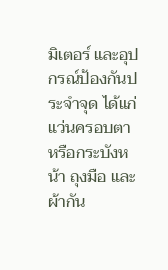มิเตอร์ และอุปกรณ์ป้องกันประจำจุด ได้แก่ แว่นครอบตาหรือกระบังหน้า ถุงมือ และผ้ากัน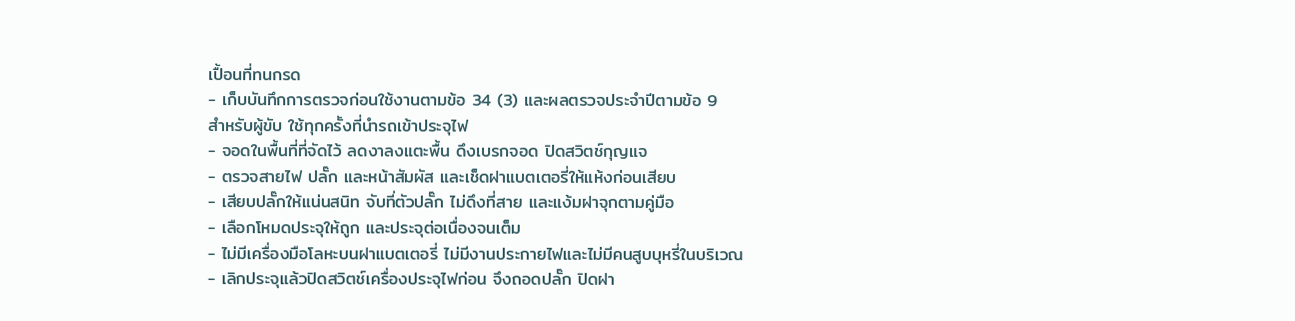เปื้อนที่ทนกรด
- เก็บบันทึกการตรวจก่อนใช้งานตามข้อ 34 (3) และผลตรวจประจำปีตามข้อ 9
สำหรับผู้ขับ ใช้ทุกครั้งที่นำรถเข้าประจุไฟ
- จอดในพื้นที่ที่จัดไว้ ลดงาลงแตะพื้น ดึงเบรกจอด ปิดสวิตช์กุญแจ
- ตรวจสายไฟ ปลั๊ก และหน้าสัมผัส และเช็ดฝาแบตเตอรี่ให้แห้งก่อนเสียบ
- เสียบปลั๊กให้แน่นสนิท จับที่ตัวปลั๊ก ไม่ดึงที่สาย และแง้มฝาจุกตามคู่มือ
- เลือกโหมดประจุให้ถูก และประจุต่อเนื่องจนเต็ม
- ไม่มีเครื่องมือโลหะบนฝาแบตเตอรี่ ไม่มีงานประกายไฟและไม่มีคนสูบบุหรี่ในบริเวณ
- เลิกประจุแล้วปิดสวิตช์เครื่องประจุไฟก่อน จึงถอดปลั๊ก ปิดฝา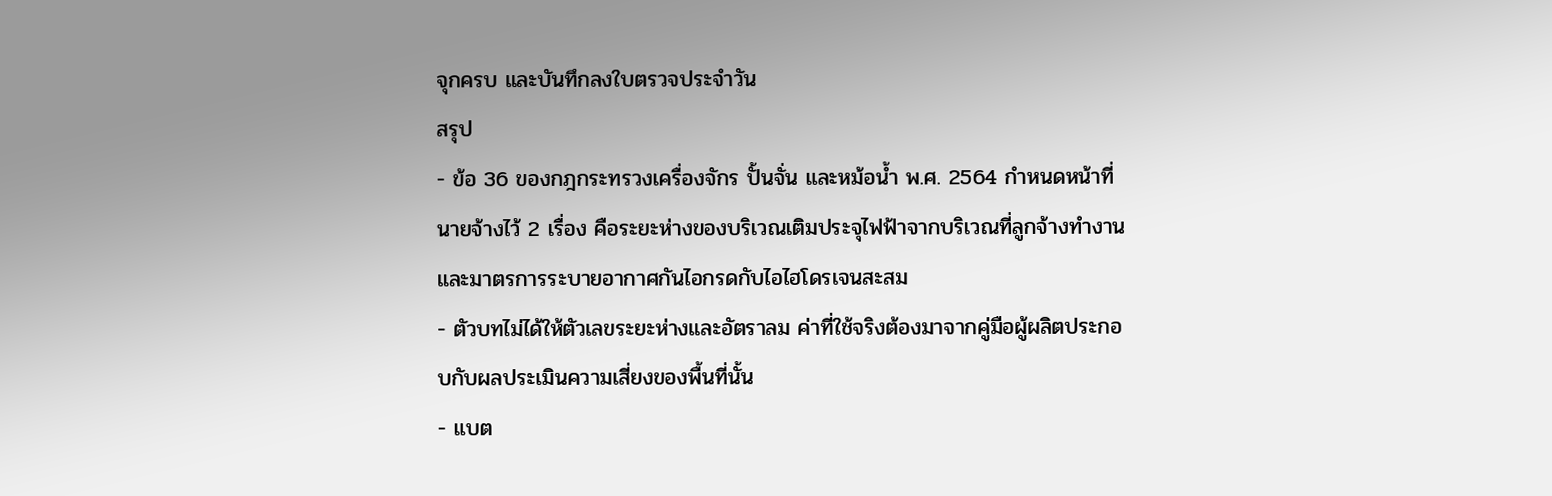จุกครบ และบันทึกลงใบตรวจประจำวัน
สรุป
- ข้อ 36 ของกฎกระทรวงเครื่องจักร ปั้นจั่น และหม้อน้ำ พ.ศ. 2564 กำหนดหน้าที่นายจ้างไว้ 2 เรื่อง คือระยะห่างของบริเวณเติมประจุไฟฟ้าจากบริเวณที่ลูกจ้างทำงาน และมาตรการระบายอากาศกันไอกรดกับไอไฮโดรเจนสะสม
- ตัวบทไม่ได้ให้ตัวเลขระยะห่างและอัตราลม ค่าที่ใช้จริงต้องมาจากคู่มือผู้ผลิตประกอบกับผลประเมินความเสี่ยงของพื้นที่นั้น
- แบต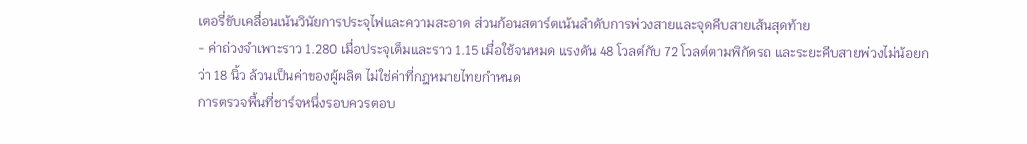เตอรี่ขับเคลื่อนเน้นวินัยการประจุไฟและความสะอาด ส่วนก้อนสตาร์ตเน้นลำดับการพ่วงสายและจุดคีบสายเส้นสุดท้าย
- ค่าถ่วงจำเพาะราว 1.280 เมื่อประจุเต็มและราว 1.15 เมื่อใช้จนหมด แรงดัน 48 โวลต์กับ 72 โวลต์ตามพิกัดรถ และระยะคีบสายพ่วงไม่น้อยกว่า 18 นิ้ว ล้วนเป็นค่าของผู้ผลิต ไม่ใช่ค่าที่กฎหมายไทยกำหนด
การตรวจพื้นที่ชาร์จหนึ่งรอบควรตอบ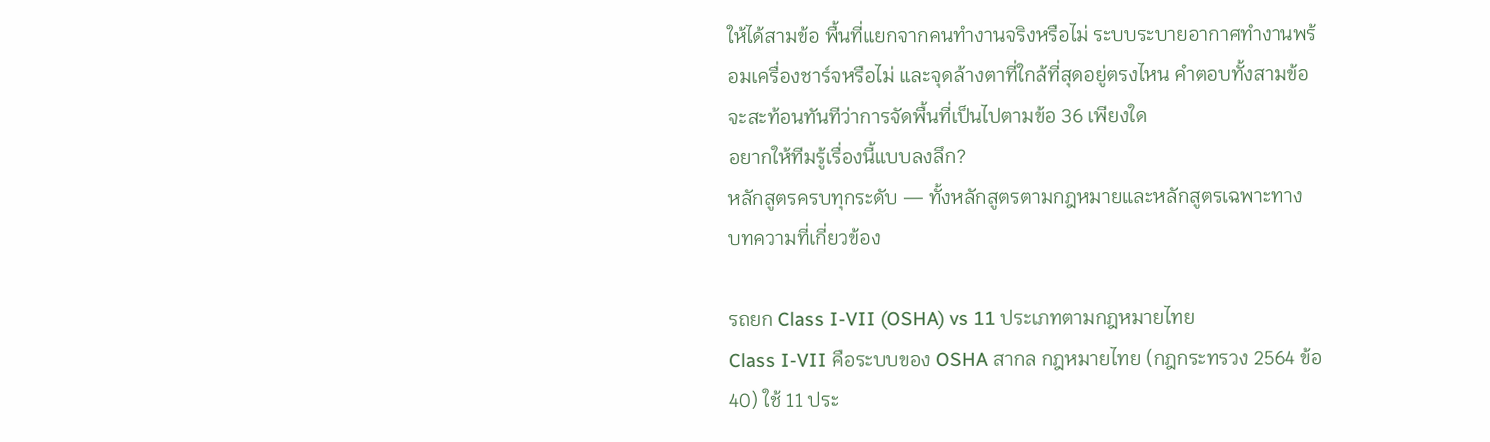ให้ได้สามข้อ พื้นที่แยกจากคนทำงานจริงหรือไม่ ระบบระบายอากาศทำงานพร้อมเครื่องชาร์จหรือไม่ และจุดล้างตาที่ใกล้ที่สุดอยู่ตรงไหน คำตอบทั้งสามข้อจะสะท้อนทันทีว่าการจัดพื้นที่เป็นไปตามข้อ 36 เพียงใด
อยากให้ทีมรู้เรื่องนี้แบบลงลึก?
หลักสูตรครบทุกระดับ — ทั้งหลักสูตรตามกฎหมายและหลักสูตรเฉพาะทาง
บทความที่เกี่ยวข้อง

รถยก Class I-VII (OSHA) vs 11 ประเภทตามกฎหมายไทย
Class I-VII คือระบบของ OSHA สากล กฎหมายไทย (กฎกระทรวง 2564 ข้อ 40) ใช้ 11 ประ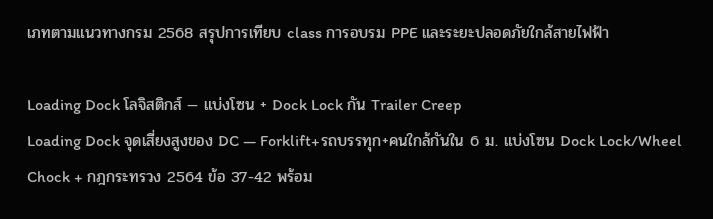เภทตามแนวทางกรม 2568 สรุปการเทียบ class การอบรม PPE และระยะปลอดภัยใกล้สายไฟฟ้า

Loading Dock โลจิสติกส์ — แบ่งโซน + Dock Lock กัน Trailer Creep
Loading Dock จุดเสี่ยงสูงของ DC — Forklift+รถบรรทุก+คนใกล้กันใน 6 ม. แบ่งโซน Dock Lock/Wheel Chock + กฎกระทรวง 2564 ข้อ 37-42 พร้อม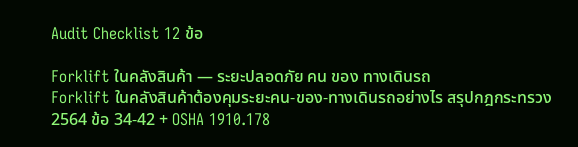Audit Checklist 12 ข้อ

Forklift ในคลังสินค้า — ระยะปลอดภัย คน ของ ทางเดินรถ
Forklift ในคลังสินค้าต้องคุมระยะคน-ของ-ทางเดินรถอย่างไร สรุปกฎกระทรวง 2564 ข้อ 34-42 + OSHA 1910.178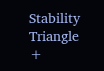Stability Triangle +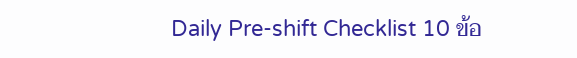Daily Pre-shift Checklist 10 ข้อ